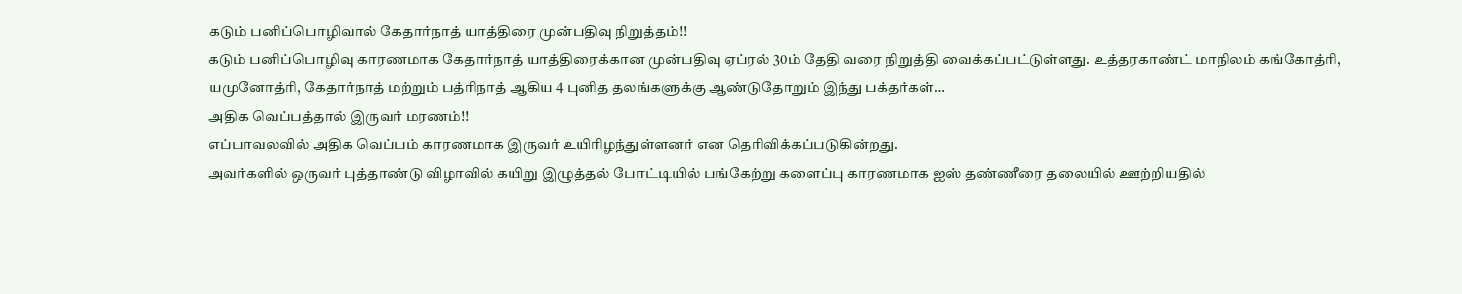கடும் பனிப்பொழிவால் கேதார்நாத் யாத்திரை முன்பதிவு நிறுத்தம்!!
கடும் பனிப்பொழிவு காரணமாக கேதார்நாத் யாத்திரைக்கான முன்பதிவு ஏப்ரல் 30ம் தேதி வரை நிறுத்தி வைக்கப்பட்டுள்ளது. உத்தரகாண்ட் மாநிலம் கங்கோத்ரி, யமுனோத்ரி, கேதார்நாத் மற்றும் பத்ரிநாத் ஆகிய 4 புனித தலங்களுக்கு ஆண்டுதோறும் இந்து பக்தர்கள்…
அதிக வெப்பத்தால் இருவர் மரணம்!!
எப்பாவலவில் அதிக வெப்பம் காரணமாக இருவர் உயிரிழந்துள்ளனர் என தெரிவிக்கப்படுகின்றது.
அவர்களில் ஒருவர் புத்தாண்டு விழாவில் கயிறு இழுத்தல் போட்டியில் பங்கேற்று களைப்பு காரணமாக ஐஸ் தண்ணீரை தலையில் ஊற்றியதில்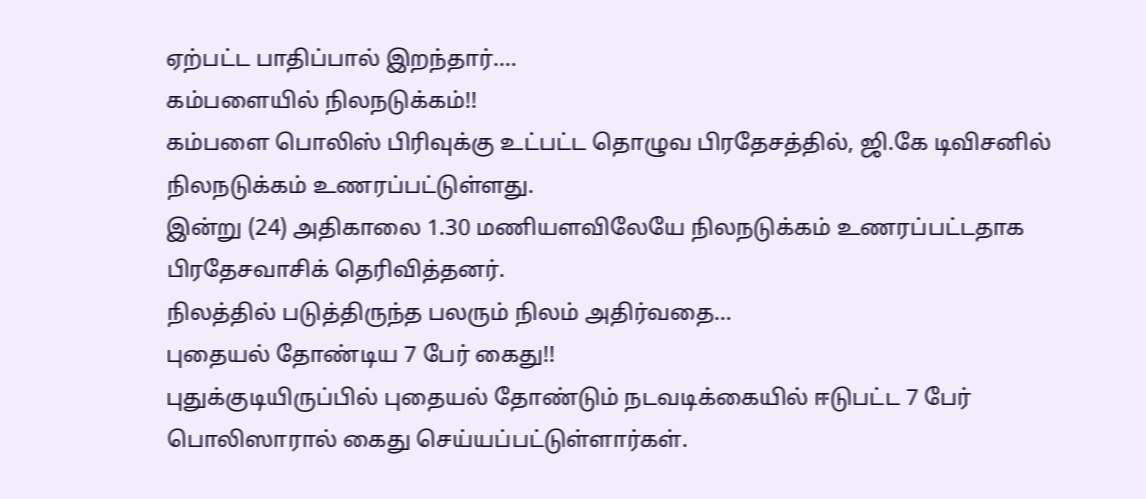ஏற்பட்ட பாதிப்பால் இறந்தார்.…
கம்பளையில் நிலநடுக்கம்!!
கம்பளை பொலிஸ் பிரிவுக்கு உட்பட்ட தொழுவ பிரதேசத்தில், ஜி.கே டிவிசனில் நிலநடுக்கம் உணரப்பட்டுள்ளது.
இன்று (24) அதிகாலை 1.30 மணியளவிலேயே நிலநடுக்கம் உணரப்பட்டதாக பிரதேசவாசிக் தெரிவித்தனர்.
நிலத்தில் படுத்திருந்த பலரும் நிலம் அதிர்வதை…
புதையல் தோண்டிய 7 பேர் கைது!!
புதுக்குடியிருப்பில் புதையல் தோண்டும் நடவடிக்கையில் ஈடுபட்ட 7 பேர் பொலிஸாரால் கைது செய்யப்பட்டுள்ளார்கள்.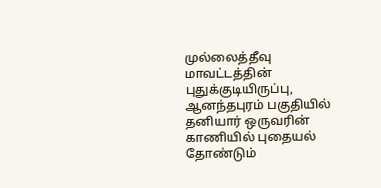முல்லைத்தீவு மாவட்டத்தின் புதுக்குடியிருப்பு, ஆனந்தபுரம் பகுதியில் தனியார் ஒருவரின் காணியில் புதையல் தோண்டும்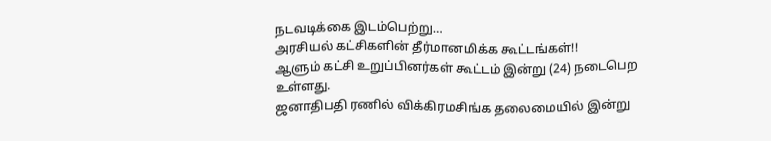நடவடிக்கை இடம்பெற்று…
அரசியல் கட்சிகளின் தீர்மானமிக்க கூட்டங்கள்!!
ஆளும் கட்சி உறுப்பினர்கள் கூட்டம் இன்று (24) நடைபெற உள்ளது.
ஜனாதிபதி ரணில் விக்கிரமசிங்க தலைமையில் இன்று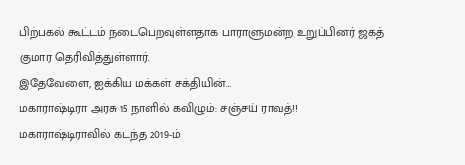பிற்பகல் கூட்டம் நடைபெறவுள்ளதாக பாராளுமன்ற உறுப்பினர் ஜகத் குமார தெரிவித்துள்ளார்.
இதேவேளை, ஐக்கிய மக்கள் சக்தியின்…
மகாராஷ்டிரா அரசு 15 நாளில் கவிழும்: சஞ்சய் ராவத்!!
மகாராஷ்டிராவில் கடந்த 2019-ம்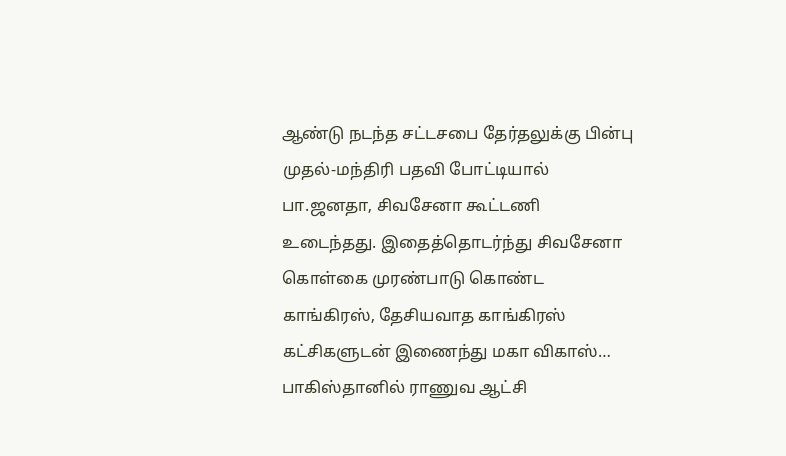ஆண்டு நடந்த சட்டசபை தேர்தலுக்கு பின்பு முதல்-மந்திரி பதவி போட்டியால் பா.ஜனதா, சிவசேனா கூட்டணி உடைந்தது. இதைத்தொடர்ந்து சிவசேனா கொள்கை முரண்பாடு கொண்ட காங்கிரஸ், தேசியவாத காங்கிரஸ் கட்சிகளுடன் இணைந்து மகா விகாஸ்…
பாகிஸ்தானில் ராணுவ ஆட்சி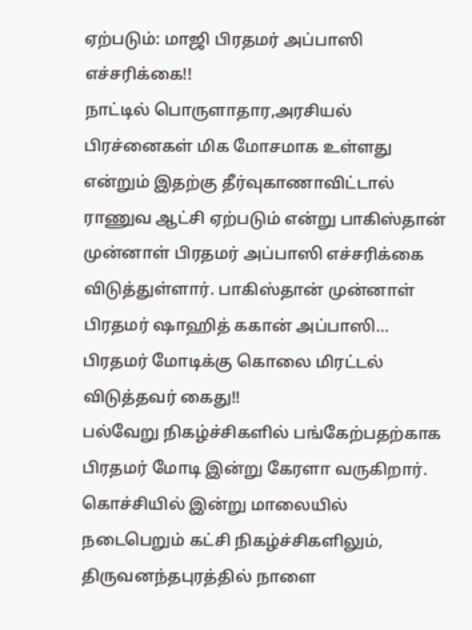ஏற்படும்: மாஜி பிரதமர் அப்பாஸி எச்சரிக்கை!!
நாட்டில் பொருளாதார,அரசியல் பிரச்னைகள் மிக மோசமாக உள்ளது என்றும் இதற்கு தீர்வுகாணாவிட்டால் ராணுவ ஆட்சி ஏற்படும் என்று பாகிஸ்தான் முன்னாள் பிரதமர் அப்பாஸி எச்சரிக்கை விடுத்துள்ளார். பாகிஸ்தான் முன்னாள் பிரதமர் ஷாஹித் ககான் அப்பாஸி…
பிரதமர் மோடிக்கு கொலை மிரட்டல் விடுத்தவர் கைது!!
பல்வேறு நிகழ்ச்சிகளில் பங்கேற்பதற்காக பிரதமர் மோடி இன்று கேரளா வருகிறார். கொச்சியில் இன்று மாலையில் நடைபெறும் கட்சி நிகழ்ச்சிகளிலும், திருவனந்தபுரத்தில் நாளை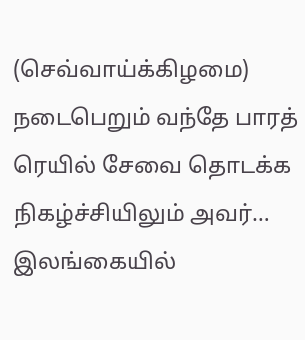(செவ்வாய்க்கிழமை) நடைபெறும் வந்தே பாரத் ரெயில் சேவை தொடக்க நிகழ்ச்சியிலும் அவர்…
இலங்கையில்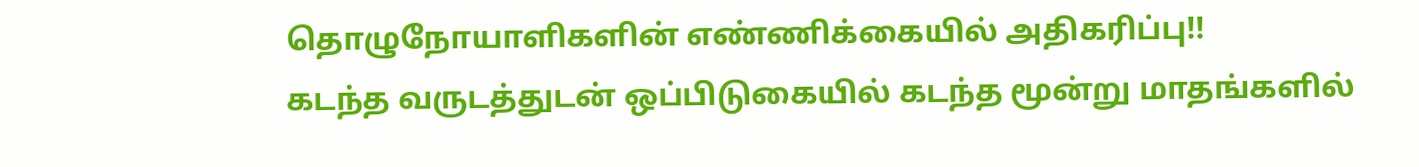தொழுநோயாளிகளின் எண்ணிக்கையில் அதிகரிப்பு!!
கடந்த வருடத்துடன் ஒப்பிடுகையில் கடந்த மூன்று மாதங்களில்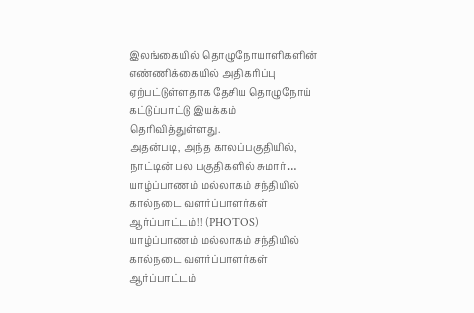இலங்கையில் தொழுநோயாளிகளின் எண்ணிக்கையில் அதிகரிப்பு ஏற்பட்டுள்ளதாக தேசிய தொழுநோய் கட்டுப்பாட்டு இயக்கம் தெரிவித்துள்ளது.
அதன்படி, அந்த காலப்பகுதியில், நாட்டின் பல பகுதிகளில் சுமார்…
யாழ்ப்பாணம் மல்லாகம் சந்தியில் கால்நடை வளர்ப்பாளர்கள் ஆர்ப்பாட்டம்!! (PHOTOS)
யாழ்ப்பாணம் மல்லாகம் சந்தியில் கால்நடை வளர்ப்பாளர்கள் ஆர்ப்பாட்டம்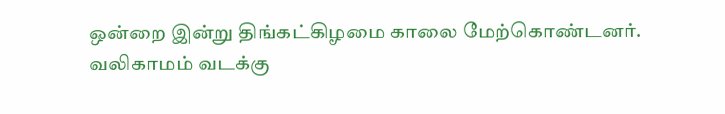ஒன்றை இன்று திங்கட்கிழமை காலை மேற்கொண்டனர்.
வலிகாமம் வடக்கு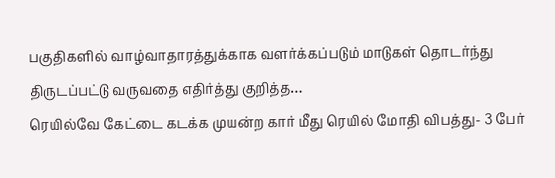பகுதிகளில் வாழ்வாதாரத்துக்காக வளர்க்கப்படும் மாடுகள் தொடர்ந்து திருடப்பட்டு வருவதை எதிர்த்து குறித்த…
ரெயில்வே கேட்டை கடக்க முயன்ற கார் மீது ரெயில் மோதி விபத்து- 3 பேர்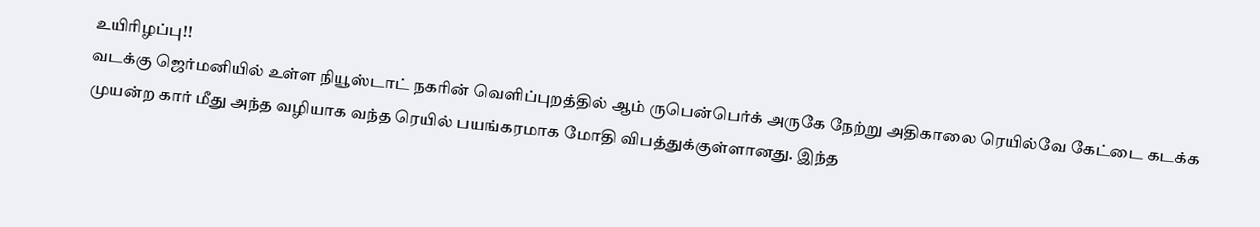உயிரிழப்பு!!
வடக்கு ஜெர்மனியில் உள்ள நியூஸ்டாட் நகரின் வெளிப்புறத்தில் ஆம் ருபென்பெர்க் அருகே நேற்று அதிகாலை ரெயில்வே கேட்டை கடக்க முயன்ற கார் மீது அந்த வழியாக வந்த ரெயில் பயங்கரமாக மோதி விபத்துக்குள்ளானது. இந்த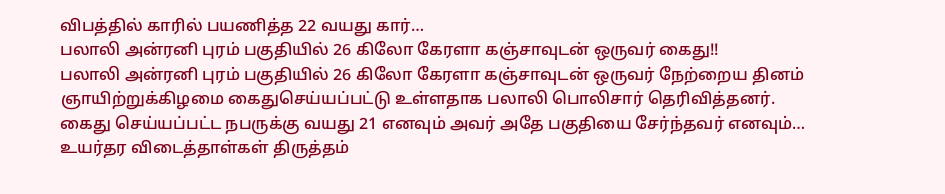விபத்தில் காரில் பயணித்த 22 வயது கார்…
பலாலி அன்ரனி புரம் பகுதியில் 26 கிலோ கேரளா கஞ்சாவுடன் ஒருவர் கைது!!
பலாலி அன்ரனி புரம் பகுதியில் 26 கிலோ கேரளா கஞ்சாவுடன் ஒருவர் நேற்றைய தினம் ஞாயிற்றுக்கிழமை கைதுசெய்யப்பட்டு உள்ளதாக பலாலி பொலிசார் தெரிவித்தனர்.
கைது செய்யப்பட்ட நபருக்கு வயது 21 எனவும் அவர் அதே பகுதியை சேர்ந்தவர் எனவும்…
உயர்தர விடைத்தாள்கள் திருத்தம்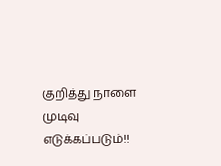குறித்து நாளை முடிவு எடுக்கப்படும்!!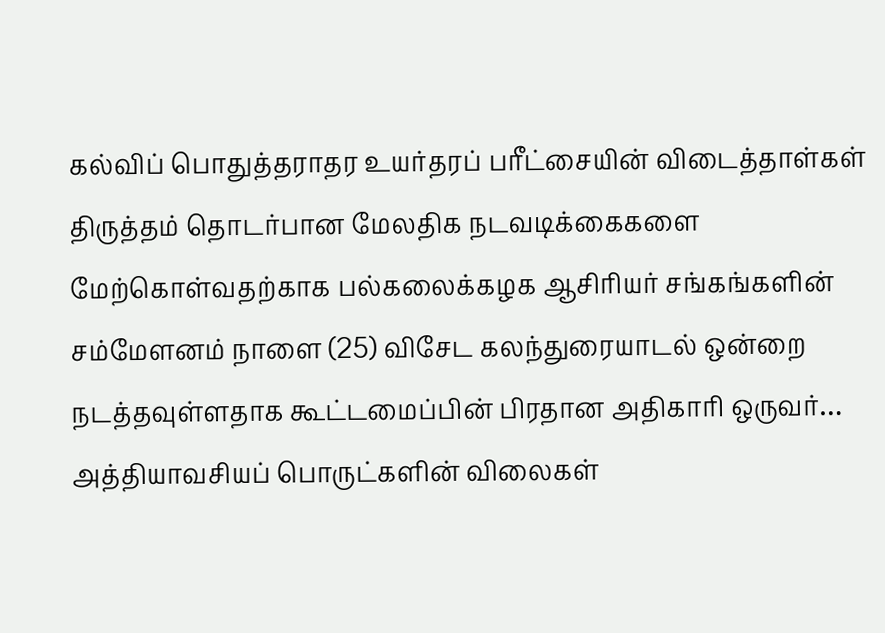கல்விப் பொதுத்தராதர உயர்தரப் பரீட்சையின் விடைத்தாள்கள் திருத்தம் தொடர்பான மேலதிக நடவடிக்கைகளை மேற்கொள்வதற்காக பல்கலைக்கழக ஆசிரியர் சங்கங்களின் சம்மேளனம் நாளை (25) விசேட கலந்துரையாடல் ஒன்றை நடத்தவுள்ளதாக கூட்டமைப்பின் பிரதான அதிகாரி ஒருவர்…
அத்தியாவசியப் பொருட்களின் விலைகள்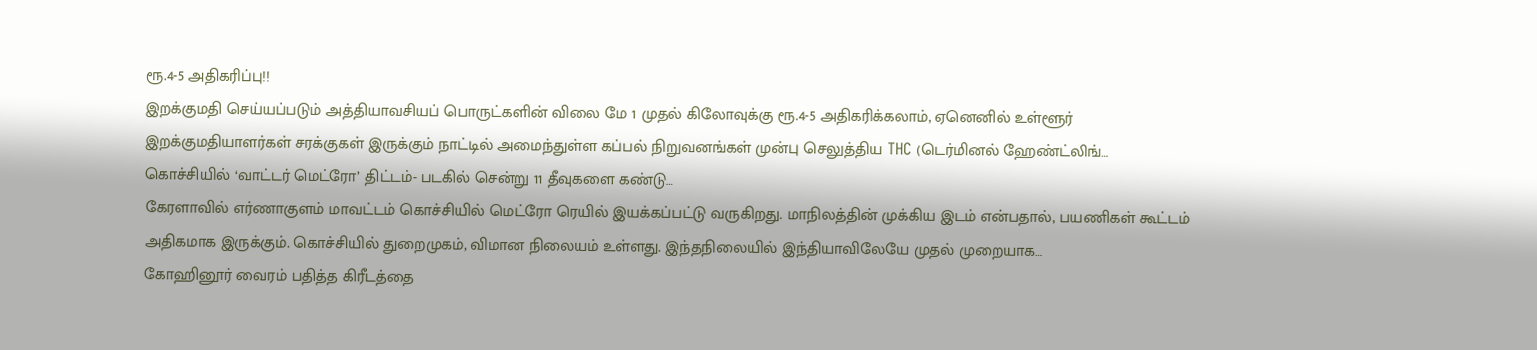ரூ.4-5 அதிகரிப்பு!!
இறக்குமதி செய்யப்படும் அத்தியாவசியப் பொருட்களின் விலை மே 1 முதல் கிலோவுக்கு ரூ.4-5 அதிகரிக்கலாம், ஏனெனில் உள்ளூர் இறக்குமதியாளர்கள் சரக்குகள் இருக்கும் நாட்டில் அமைந்துள்ள கப்பல் நிறுவனங்கள் முன்பு செலுத்திய THC (டெர்மினல் ஹேண்ட்லிங்…
கொச்சியில் ‘வாட்டர் மெட்ரோ’ திட்டம்- படகில் சென்று 11 தீவுகளை கண்டு…
கேரளாவில் எர்ணாகுளம் மாவட்டம் கொச்சியில் மெட்ரோ ரெயில் இயக்கப்பட்டு வருகிறது. மாநிலத்தின் முக்கிய இடம் என்பதால், பயணிகள் கூட்டம் அதிகமாக இருக்கும். கொச்சியில் துறைமுகம், விமான நிலையம் உள்ளது. இந்தநிலையில் இந்தியாவிலேயே முதல் முறையாக…
கோஹினூர் வைரம் பதித்த கிரீடத்தை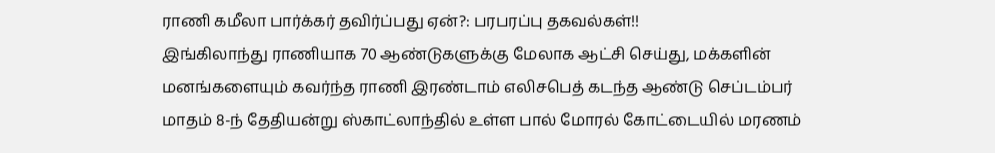ராணி கமீலா பார்க்கர் தவிர்ப்பது ஏன்?: பரபரப்பு தகவல்கள்!!
இங்கிலாந்து ராணியாக 70 ஆண்டுகளுக்கு மேலாக ஆட்சி செய்து, மக்களின் மனங்களையும் கவர்ந்த ராணி இரண்டாம் எலிசபெத் கடந்த ஆண்டு செப்டம்பர் மாதம் 8-ந் தேதியன்று ஸ்காட்லாந்தில் உள்ள பால் மோரல் கோட்டையில் மரணம்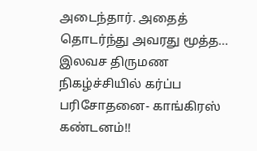அடைந்தார். அதைத் தொடர்ந்து அவரது மூத்த…
இலவச திருமண நிகழ்ச்சியில் கர்ப்ப பரிசோதனை- காங்கிரஸ் கண்டனம்!!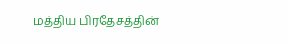மத்திய பிரதேசத்தின்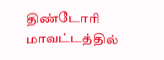திண்டோரி மாவட்டத்தில்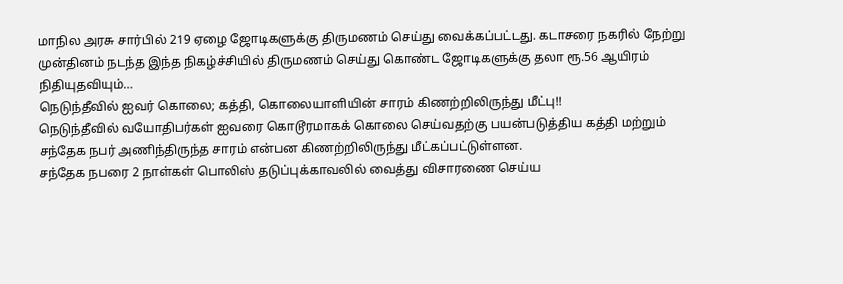மாநில அரசு சார்பில் 219 ஏழை ஜோடிகளுக்கு திருமணம் செய்து வைக்கப்பட்டது. கடாசரை நகரில் நேற்று முன்தினம் நடந்த இந்த நிகழ்ச்சியில் திருமணம் செய்து கொண்ட ஜோடிகளுக்கு தலா ரூ.56 ஆயிரம் நிதியுதவியும்…
நெடுந்தீவில் ஐவர் கொலை; கத்தி, கொலையாளியின் சாரம் கிணற்றிலிருந்து மீட்பு!!
நெடுந்தீவில் வயோதிபர்கள் ஐவரை கொடூரமாகக் கொலை செய்வதற்கு பயன்படுத்திய கத்தி மற்றும் சந்தேக நபர் அணிந்திருந்த சாரம் என்பன கிணற்றிலிருந்து மீட்கப்பட்டுள்ளன.
சந்தேக நபரை 2 நாள்கள் பொலிஸ் தடுப்புக்காவலில் வைத்து விசாரணை செய்ய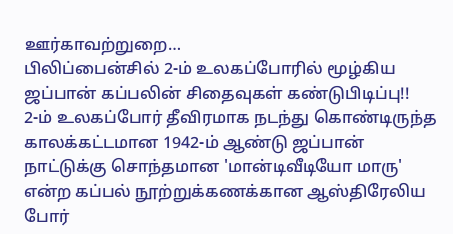ஊர்காவற்றுறை…
பிலிப்பைன்சில் 2-ம் உலகப்போரில் மூழ்கிய ஜப்பான் கப்பலின் சிதைவுகள் கண்டுபிடிப்பு!!
2-ம் உலகப்போர் தீவிரமாக நடந்து கொண்டிருந்த காலக்கட்டமான 1942-ம் ஆண்டு ஜப்பான் நாட்டுக்கு சொந்தமான 'மான்டிவீடியோ மாரு' என்ற கப்பல் நூற்றுக்கணக்கான ஆஸ்திரேலிய போர்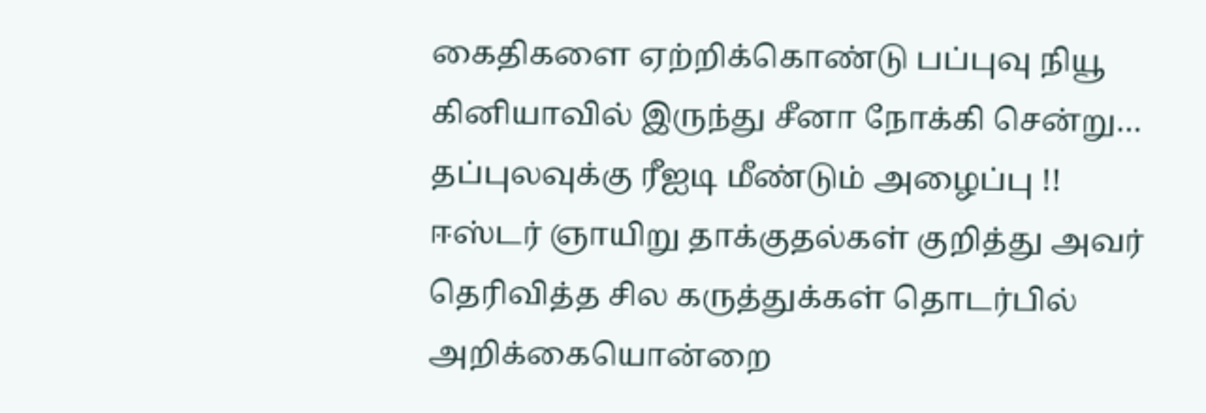கைதிகளை ஏற்றிக்கொண்டு பப்புவு நியூ கினியாவில் இருந்து சீனா நோக்கி சென்று…
தப்புலவுக்கு ரீஐடி மீண்டும் அழைப்பு !!
ஈஸ்டர் ஞாயிறு தாக்குதல்கள் குறித்து அவர் தெரிவித்த சில கருத்துக்கள் தொடர்பில் அறிக்கையொன்றை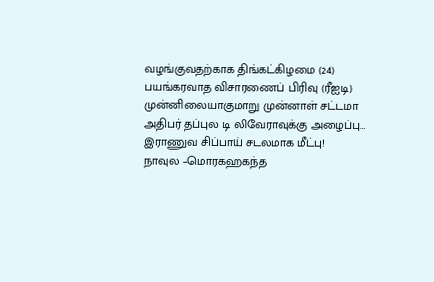வழங்குவதற்காக திங்கட்கிழமை (24) பயங்கரவாத விசாரணைப் பிரிவு (ரீஐடி) முன்னிலையாகுமாறு முன்னாள் சட்டமா அதிபர் தப்புல டி லிவேராவுக்கு அழைப்பு…
இராணுவ சிப்பாய் சடலமாக மீட்பு!
நாவுல –மொரகஹகந்த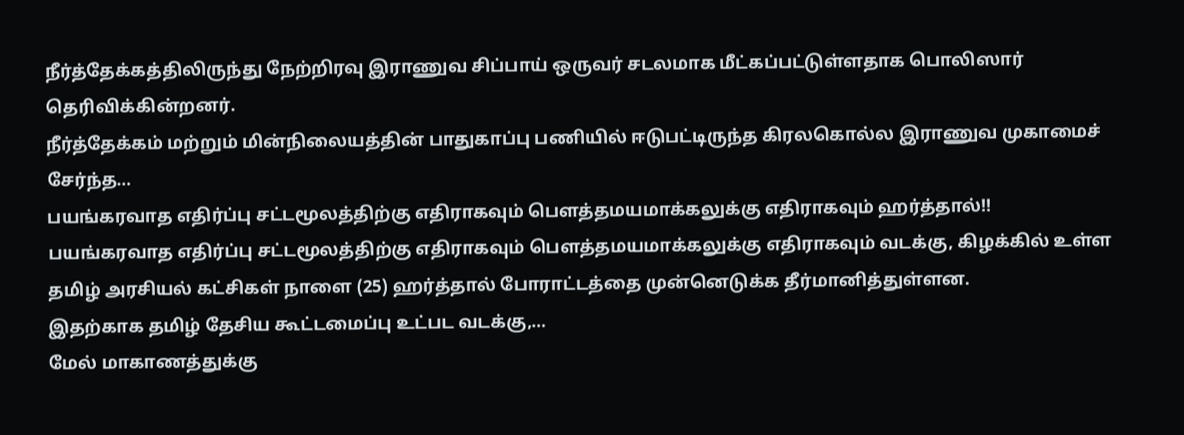நீர்த்தேக்கத்திலிருந்து நேற்றிரவு இராணுவ சிப்பாய் ஒருவர் சடலமாக மீட்கப்பட்டுள்ளதாக பொலிஸார் தெரிவிக்கின்றனர்.
நீர்த்தேக்கம் மற்றும் மின்நிலையத்தின் பாதுகாப்பு பணியில் ஈடுபட்டிருந்த கிரலகொல்ல இராணுவ முகாமைச் சேர்ந்த…
பயங்கரவாத எதிர்ப்பு சட்டமூலத்திற்கு எதிராகவும் பௌத்தமயமாக்கலுக்கு எதிராகவும் ஹர்த்தால்!!
பயங்கரவாத எதிர்ப்பு சட்டமூலத்திற்கு எதிராகவும் பௌத்தமயமாக்கலுக்கு எதிராகவும் வடக்கு, கிழக்கில் உள்ள தமிழ் அரசியல் கட்சிகள் நாளை (25) ஹர்த்தால் போராட்டத்தை முன்னெடுக்க தீர்மானித்துள்ளன.
இதற்காக தமிழ் தேசிய கூட்டமைப்பு உட்பட வடக்கு,…
மேல் மாகாணத்துக்கு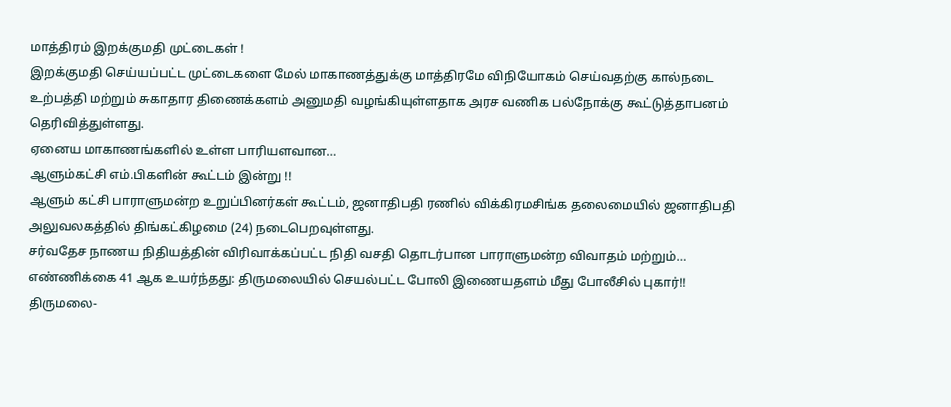மாத்திரம் இறக்குமதி முட்டைகள் !
இறக்குமதி செய்யப்பட்ட முட்டைகளை மேல் மாகாணத்துக்கு மாத்திரமே விநியோகம் செய்வதற்கு கால்நடை உற்பத்தி மற்றும் சுகாதார திணைக்களம் அனுமதி வழங்கியுள்ளதாக அரச வணிக பல்நோக்கு கூட்டுத்தாபனம் தெரிவித்துள்ளது.
ஏனைய மாகாணங்களில் உள்ள பாரியளவான…
ஆளும்கட்சி எம்.பிகளின் கூட்டம் இன்று !!
ஆளும் கட்சி பாராளுமன்ற உறுப்பினர்கள் கூட்டம், ஜனாதிபதி ரணில் விக்கிரமசிங்க தலைமையில் ஜனாதிபதி அலுவலகத்தில் திங்கட்கிழமை (24) நடைபெறவுள்ளது.
சர்வதேச நாணய நிதியத்தின் விரிவாக்கப்பட்ட நிதி வசதி தொடர்பான பாராளுமன்ற விவாதம் மற்றும்…
எண்ணிக்கை 41 ஆக உயர்ந்தது: திருமலையில் செயல்பட்ட போலி இணையதளம் மீது போலீசில் புகார்!!
திருமலை-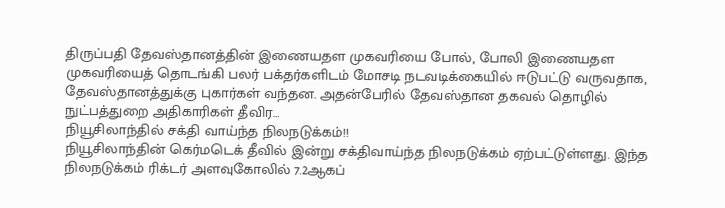திருப்பதி தேவஸ்தானத்தின் இணையதள முகவரியை போல், போலி இணையதள முகவரியைத் தொடங்கி பலர் பக்தர்களிடம் மோசடி நடவடிக்கையில் ஈடுபட்டு வருவதாக, தேவஸ்தானத்துக்கு புகார்கள் வந்தன. அதன்பேரில் தேவஸ்தான தகவல் தொழில் நுட்பத்துறை அதிகாரிகள் தீவிர…
நியூசிலாந்தில் சக்தி வாய்ந்த நிலநடுக்கம்!!
நியூசிலாந்தின் கெர்மடெக் தீவில் இன்று சக்திவாய்ந்த நிலநடுக்கம் ஏற்பட்டுள்ளது. இந்த நிலநடுக்கம் ரிக்டர் அளவுகோலில் 7.2ஆகப்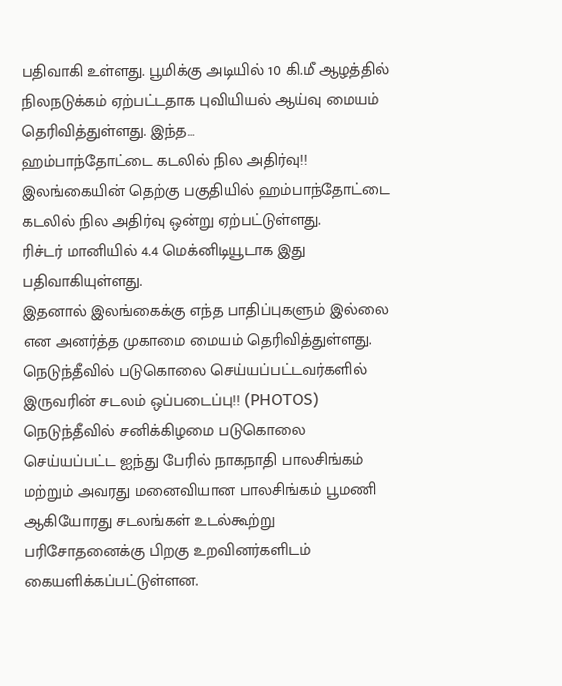பதிவாகி உள்ளது. பூமிக்கு அடியில் 10 கி.மீ ஆழத்தில் நிலநடுக்கம் ஏற்பட்டதாக புவியியல் ஆய்வு மையம் தெரிவித்துள்ளது. இந்த…
ஹம்பாந்தோட்டை கடலில் நில அதிர்வு!!
இலங்கையின் தெற்கு பகுதியில் ஹம்பாந்தோட்டை கடலில் நில அதிர்வு ஒன்று ஏற்பட்டுள்ளது.
ரிச்டர் மானியில் 4.4 மெக்னிடியூடாக இது பதிவாகியுள்ளது.
இதனால் இலங்கைக்கு எந்த பாதிப்புகளும் இல்லை என அனர்த்த முகாமை மையம் தெரிவித்துள்ளது.
நெடுந்தீவில் படுகொலை செய்யப்பட்டவர்களில் இருவரின் சடலம் ஒப்படைப்பு!! (PHOTOS)
நெடுந்தீவில் சனிக்கிழமை படுகொலை செய்யப்பட்ட ஐந்து பேரில் நாகநாதி பாலசிங்கம் மற்றும் அவரது மனைவியான பாலசிங்கம் பூமணி ஆகியோரது சடலங்கள் உடல்கூற்று பரிசோதனைக்கு பிறகு உறவினர்களிடம் கையளிக்கப்பட்டுள்ளன.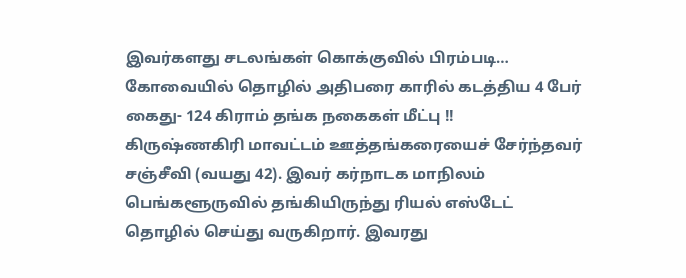இவர்களது சடலங்கள் கொக்குவில் பிரம்படி…
கோவையில் தொழில் அதிபரை காரில் கடத்திய 4 பேர் கைது- 124 கிராம் தங்க நகைகள் மீட்பு !!
கிருஷ்ணகிரி மாவட்டம் ஊத்தங்கரையைச் சேர்ந்தவர் சஞ்சீவி (வயது 42). இவர் கர்நாடக மாநிலம் பெங்களூருவில் தங்கியிருந்து ரியல் எஸ்டேட் தொழில் செய்து வருகிறார். இவரது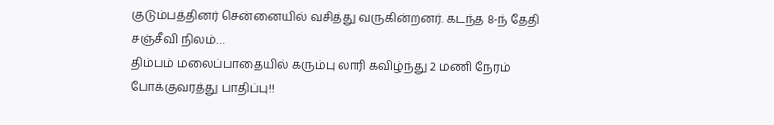குடும்பத்தினர் சென்னையில் வசித்து வருகின்றனர். கடந்த 8-ந் தேதி சஞ்சீவி நிலம்…
திம்பம் மலைப்பாதையில் கரும்பு லாரி கவிழ்ந்து 2 மணி நேரம் போக்குவரத்து பாதிப்பு!!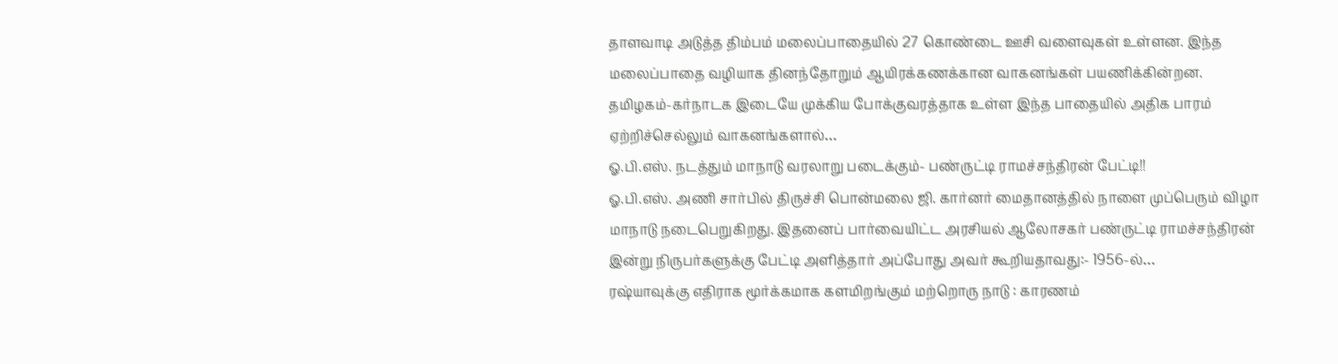தாளவாடி அடுத்த திம்பம் மலைப்பாதையில் 27 கொண்டை ஊசி வளைவுகள் உள்ளன. இந்த மலைப்பாதை வழியாக தினந்தோறும் ஆயிரக்கணக்கான வாகனங்கள் பயணிக்கின்றன. தமிழகம்-கர்நாடக இடையே முக்கிய போக்குவரத்தாக உள்ள இந்த பாதையில் அதிக பாரம் ஏற்றிச்செல்லும் வாகனங்களால்…
ஓ.பி.எஸ். நடத்தும் மாநாடு வரலாறு படைக்கும்- பண்ருட்டி ராமச்சந்திரன் பேட்டி!!
ஓ.பி.எஸ். அணி சார்பில் திருச்சி பொன்மலை ஜி. கார்னர் மைதானத்தில் நாளை முப்பெரும் விழா மாநாடு நடைபெறுகிறது. இதனைப் பார்வையிட்ட அரசியல் ஆலோசகர் பண்ருட்டி ராமச்சந்திரன் இன்று நிருபர்களுக்கு பேட்டி அளித்தார் அப்போது அவர் கூறியதாவது:- 1956-ல்…
ரஷ்யாவுக்கு எதிராக மூர்க்கமாக களமிறங்கும் மற்றொரு நாடு : காரணம்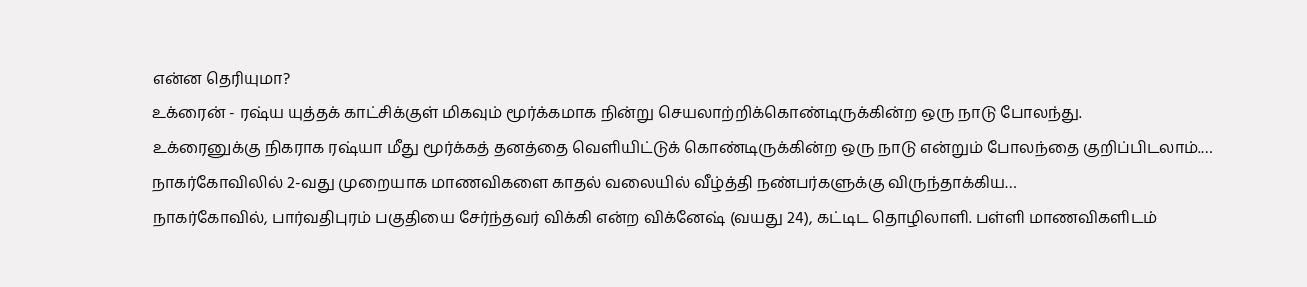என்ன தெரியுமா?
உக்ரைன் - ரஷ்ய யுத்தக் காட்சிக்குள் மிகவும் மூர்க்கமாக நின்று செயலாற்றிக்கொண்டிருக்கின்ற ஒரு நாடு போலந்து.
உக்ரைனுக்கு நிகராக ரஷ்யா மீது மூர்க்கத் தனத்தை வெளியிட்டுக் கொண்டிருக்கின்ற ஒரு நாடு என்றும் போலந்தை குறிப்பிடலாம்.…
நாகர்கோவிலில் 2-வது முறையாக மாணவிகளை காதல் வலையில் வீழ்த்தி நண்பர்களுக்கு விருந்தாக்கிய…
நாகர்கோவில், பார்வதிபுரம் பகுதியை சேர்ந்தவர் விக்கி என்ற விக்னேஷ் (வயது 24), கட்டிட தொழிலாளி. பள்ளி மாணவிகளிடம்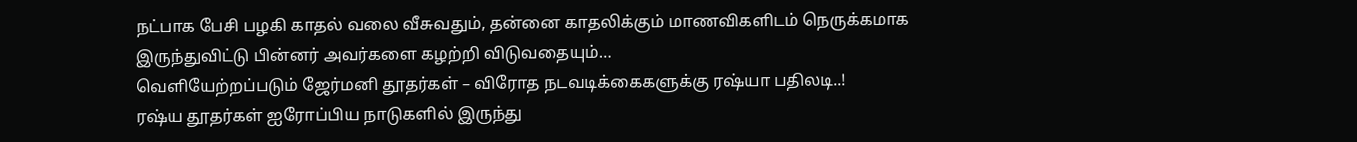நட்பாக பேசி பழகி காதல் வலை வீசுவதும், தன்னை காதலிக்கும் மாணவிகளிடம் நெருக்கமாக இருந்துவிட்டு பின்னர் அவர்களை கழற்றி விடுவதையும்…
வெளியேற்றப்படும் ஜேர்மனி தூதர்கள் – விரோத நடவடிக்கைகளுக்கு ரஷ்யா பதிலடி..!
ரஷ்ய தூதர்கள் ஐரோப்பிய நாடுகளில் இருந்து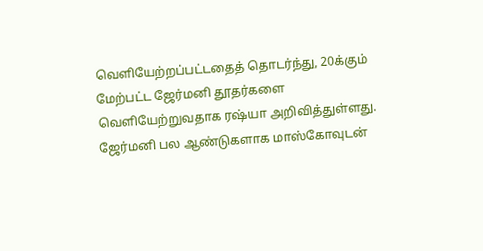வெளியேற்றப்பட்டதைத் தொடர்ந்து, 20க்கும் மேற்பட்ட ஜேர்மனி தூதர்களை வெளியேற்றுவதாக ரஷ்யா அறிவித்துள்ளது.
ஜேர்மனி பல ஆண்டுகளாக மாஸ்கோவுடன்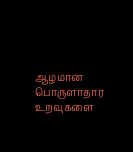ஆழமான பொருளாதார உறவுகளை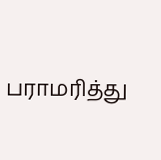பராமரித்து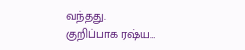வந்தது.
குறிப்பாக ரஷ்ய…